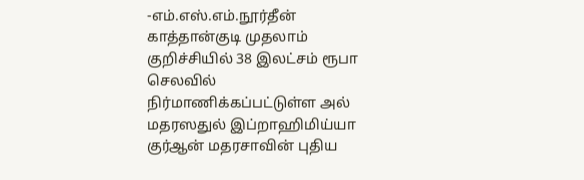-எம்.எஸ்.எம்.நூர்தீன்
காத்தான்குடி முதலாம் குறிச்சியில் 38 இலட்சம் ரூபா செலவில் நிர்மாணிக்கப்பட்டுள்ள அல் மதரஸதுல் இப்றாஹிமிய்யா குர்ஆன் மதரசாவின் புதிய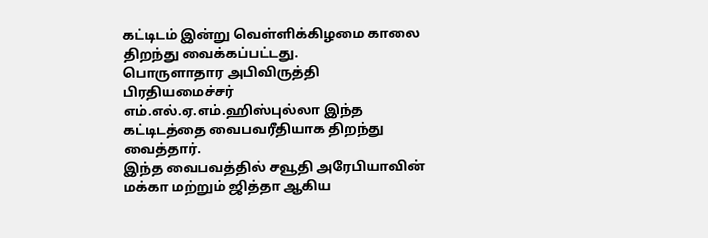கட்டிடம் இன்று வெள்ளிக்கிழமை காலை திறந்து வைக்கப்பட்டது.
பொருளாதார அபிவிருத்தி பிரதியமைச்சர் எம்.எல்.ஏ.எம்.ஹிஸ்புல்லா இந்த கட்டிடத்தை வைபவரீதியாக திறந்து வைத்தார்.
இந்த வைபவத்தில் சவூதி அரேபியாவின் மக்கா மற்றும் ஜித்தா ஆகிய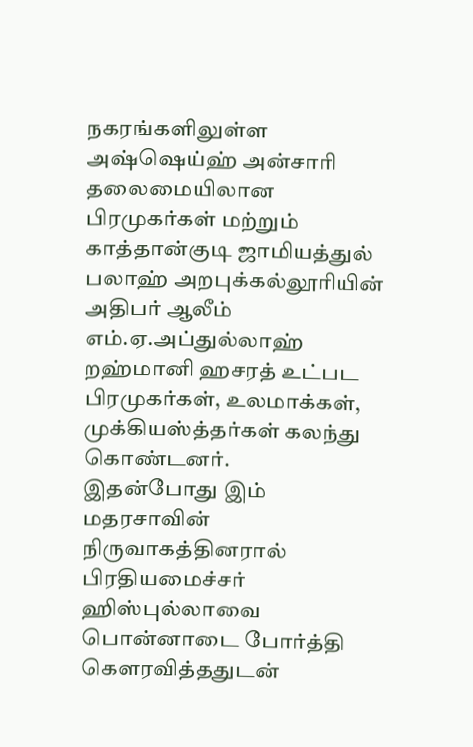நகரங்களிலுள்ள அஷ்ஷெய்ஹ் அன்சாரி தலைமையிலான பிரமுகர்கள் மற்றும் காத்தான்குடி ஜாமியத்துல் பலாஹ் அறபுக்கல்லூரியின் அதிபர் ஆலீம் எம்.ஏ.அப்துல்லாஹ் றஹ்மானி ஹசரத் உட்பட பிரமுகர்கள், உலமாக்கள், முக்கியஸ்த்தர்கள் கலந்து கொண்டனர்.
இதன்போது இம் மதரசாவின் நிருவாகத்தினரால் பிரதியமைச்சர் ஹிஸ்புல்லாவை பொன்னாடை போர்த்தி கௌரவித்ததுடன்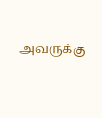அவருக்கு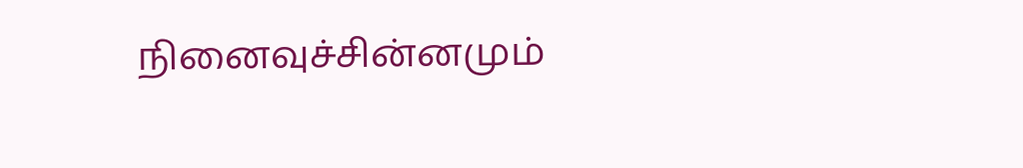நினைவுச்சின்னமும்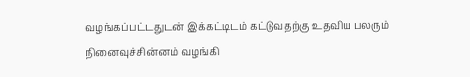வழங்கப்பட்டதுடன் இக்கட்டிடம் கட்டுவதற்கு உதவிய பலரும் நினைவுச்சின்னம் வழங்கி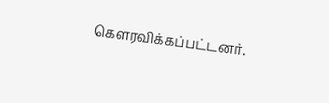கௌரவிக்கப்பட்டனர்.